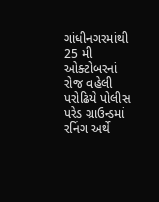ગાંધીનગરમાંથી 25 મી ઓક્ટોબરનાં રોજ વહેલી પરોઢિયે પોલીસ પરેડ ગ્રાઉન્ડમાં રનિંગ અર્થે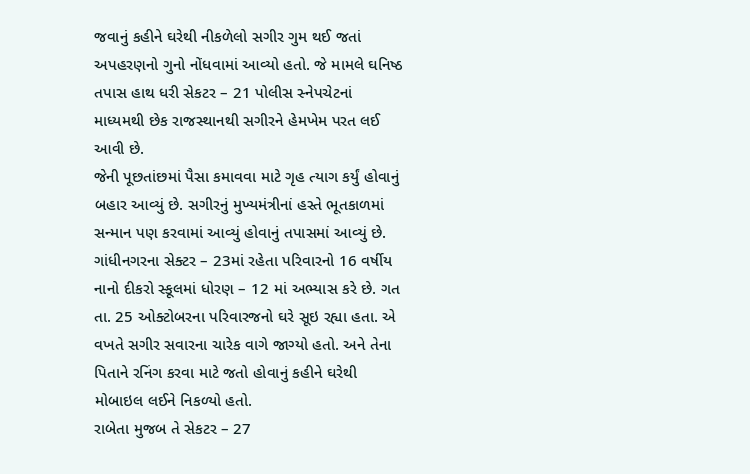જવાનું કહીને ઘરેથી નીકળેલો સગીર ગુમ થઈ જતાં અપહરણનો ગુનો નોંધવામાં આવ્યો હતો. જે મામલે ઘનિષ્ઠ તપાસ હાથ ધરી સેકટર – 21 પોલીસ સ્નેપચેટનાં માધ્યમથી છેક રાજસ્થાનથી સગીરને હેમખેમ પરત લઈ આવી છે.
જેની પૂછતાંછમાં પૈસા કમાવવા માટે ગૃહ ત્યાગ કર્યું હોવાનું બહાર આવ્યું છે. સગીરનું મુખ્યમંત્રીનાં હસ્તે ભૂતકાળમાં સન્માન પણ કરવામાં આવ્યું હોવાનું તપાસમાં આવ્યું છે.
ગાંધીનગરના સેક્ટર – 23માં રહેતા પરિવારનો 16 વર્ષીય નાનો દીકરો સ્કૂલમાં ધોરણ – 12 માં અભ્યાસ કરે છે. ગત તા. 25 ઓક્ટોબરના પરિવારજનો ઘરે સૂઇ રહ્યા હતા. એ વખતે સગીર સવારના ચારેક વાગે જાગ્યો હતો. અને તેના પિતાને રનિંગ કરવા માટે જતો હોવાનું કહીને ઘરેથી મોબાઇલ લઈને નિકળ્યો હતો.
રાબેતા મુજબ તે સેકટર – 27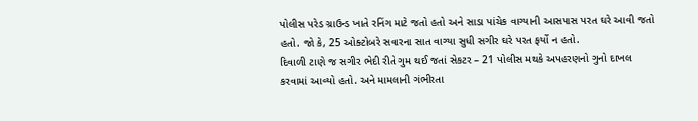પોલીસ પરેડ ગ્રાઉન્ડ ખાતે રનિંગ માટે જતો હતો અને સાડા પાંચેક વાગ્યાની આસપાસ પરત ઘરે આવી જતો હતો. જો કે, 25 ઓક્ટોબરે સવારના સાત વાગ્યા સુધી સગીર ઘરે પરત ફર્યો ન હતો.
દિવાળી ટાણે જ સગીર ભેદી રીતે ગુમ થઈ જતાં સેકટર – 21 પોલીસ મથકે અપહરણનો ગુનો દાખલ કરવામાં આવ્યો હતો. અને મામલાની ગંભીરતા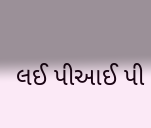લઈ પીઆઈ પી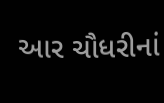આર ચૌધરીનાં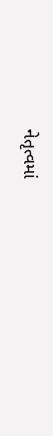નેતૃત્વમાં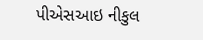પીએસઆઇ નીકુલ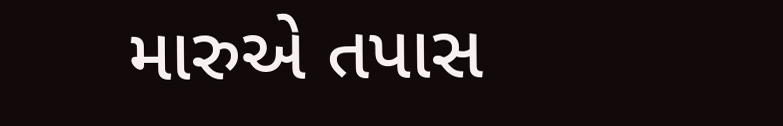મારુએ તપાસ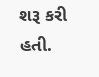શરૂ કરી હતી.